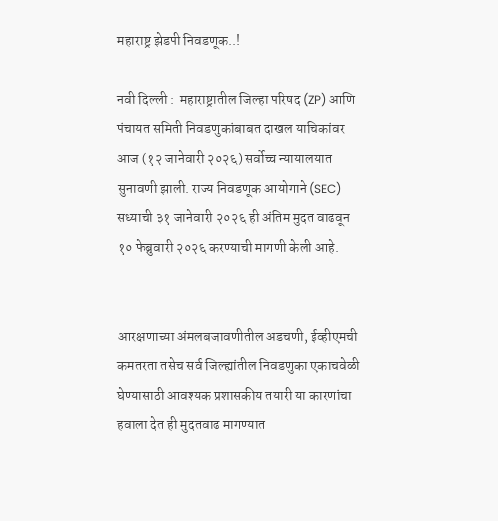महाराष्ट्र झेडपी निवडणूक..!

नवी दिल्ली :  महाराष्ट्रातील जिल्हा परिषद (ZP) आणि पंचायत समिती निवडणुकांबाबत दाखल याचिकांवर आज (१२ जानेवारी २०२६) सर्वोच्च न्यायालयात सुनावणी झाली. राज्य निवडणूक आयोगाने (SEC) सध्याची ३१ जानेवारी २०२६ ही अंतिम मुदत वाढवून १० फेब्रुवारी २०२६ करण्याची मागणी केली आहे.


आरक्षणाच्या अंमलबजावणीतील अडचणी, ईव्हीएमची कमतरता तसेच सर्व जिल्ह्यांतील निवडणुका एकाचवेळी घेण्यासाठी आवश्यक प्रशासकीय तयारी या कारणांचा हवाला देत ही मुदतवाढ मागण्यात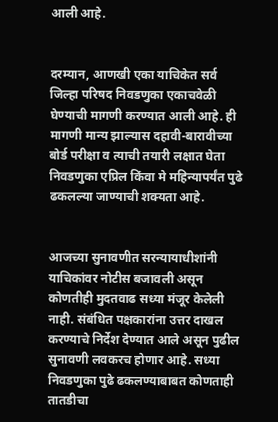आली आहे.


दरम्यान, आणखी एका याचिकेत सर्व जिल्हा परिषद निवडणुका एकाचवेळी घेण्याची मागणी करण्यात आली आहे. ही मागणी मान्य झाल्यास दहावी-बारावीच्या बोर्ड परीक्षा व त्याची तयारी लक्षात घेता निवडणुका एप्रिल किंवा मे महिन्यापर्यंत पुढे ढकलल्या जाण्याची शक्यता आहे.


आजच्या सुनावणीत सरन्यायाधीशांनी याचिकांवर नोटीस बजावली असून कोणतीही मुदतवाढ सध्या मंजूर केलेली नाही. संबंधित पक्षकारांना उत्तर दाखल करण्याचे निर्देश देण्यात आले असून पुढील सुनावणी लवकरच होणार आहे. सध्या निवडणुका पुढे ढकलण्याबाबत कोणताही तातडीचा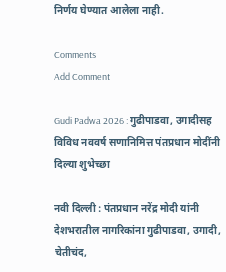निर्णय घेण्यात आलेला नाही.

Comments
Add Comment

Gudi Padwa 2026 : गुढीपाडवा, उगादीसह विविध नववर्ष सणानिमित्त पंतप्रधान मोदींनी दिल्या शुभेच्छा

नवी दिल्ली : पंतप्रधान नरेंद्र मोदी यांनी देशभरातील नागरिकांना गुढीपाडवा, उगादी, चेतीचंद,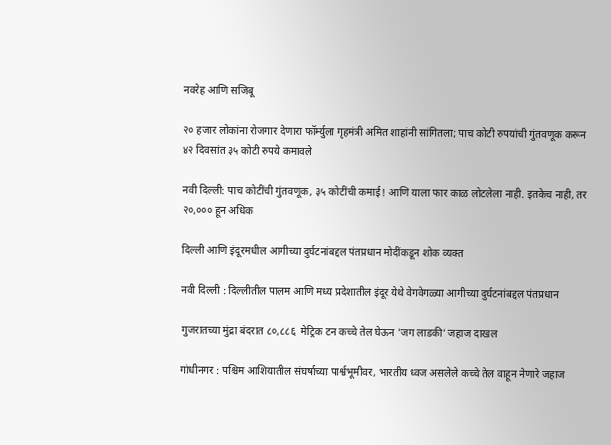नवरेह आणि सजिबू

२० हजार लोकांना रोजगार देणारा फॉर्म्युला गृहमंत्री अमित शाहांनी सांगितला; पाच कोटी रुपयांची गुंतवणूक करून ४२ दिवसांत ३५ कोटी रुपये कमावले

नवी दिल्ली: पाच कोटींची गुंतवणूक, ३५ कोटींची कमाई! आणि याला फार काळ लोटलेला नाही. इतकेच नाही, तर २०,००० हून अधिक

दिल्ली आणि इंदूरमधील आगीच्या दुर्घटनांबद्दल पंतप्रधान मोदींकडून शोक व्यक्त

नवी दिल्ली : दिल्लीतील पालम आणि मध्य प्रदेशातील इंदूर येथे वेगवेगळ्या आगीच्या दुर्घटनांबद्दल पंतप्रधान

गुजरातच्या मुंद्रा बंदरात ८०,८८६  मेट्रिक टन कच्चे तेल घेऊन 'जग लाडकी' जहाज दाखल

गांधीनगर : पश्चिम आशियातील संघर्षाच्या पार्श्वभूमीवर, भारतीय ध्वज असलेले कच्चे तेल वाहून नेणारे जहाज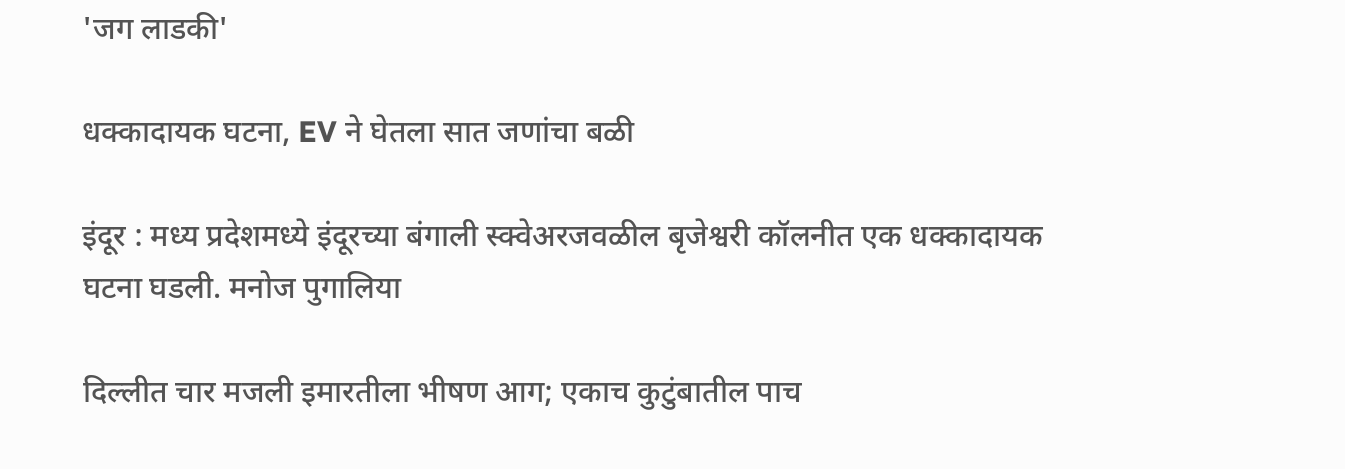'जग लाडकी'

धक्कादायक घटना, EV ने घेतला सात जणांचा बळी

इंदूर : मध्य प्रदेशमध्ये इंदूरच्या बंगाली स्क्वेअरजवळील बृजेश्वरी कॉलनीत एक धक्कादायक घटना घडली. मनोज पुगालिया

दिल्लीत चार मजली इमारतीला भीषण आग; एकाच कुटुंबातील पाच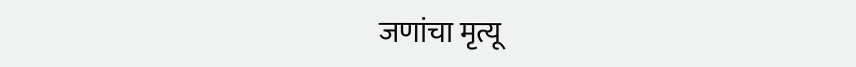जणांचा मृत्यू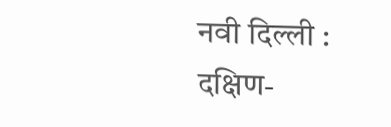नवी दिल्ली : दक्षिण-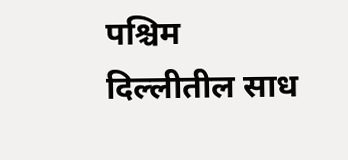पश्चिम दिल्लीतील साध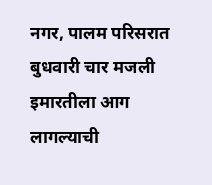नगर, पालम परिसरात बुधवारी चार मजली इमारतीला आग लागल्याची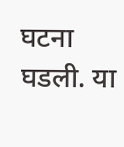घटना घडली. या